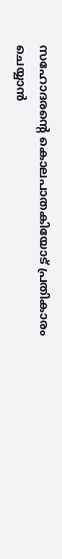സഹോദരന്റെ കൊലപാതകിയോട് പ്രതികാരം ചെയ്യാൻ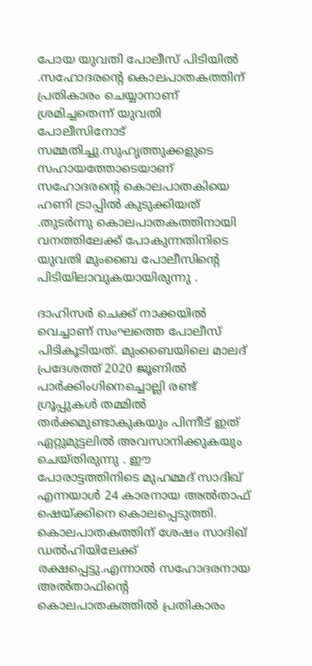പോയ യുവതി പോലീസ് പിടിയിൽ .സഹോദരന്റെ കൊലപാതകത്തിന് പ്രതികാരം ചെയ്യാനാണ് ശ്രമിച്ചതെന്ന് യുവതി പോലീസിനോട് സമ്മതിച്ചു.സുഹൃത്തുക്കളുടെ സഹായത്തോടെയാണ് സഹോദരന്റെ കൊലപാതകിയെ ഹണി ട്രാപ്പിൽ കുടുക്കിയത് .തുടർന്നു കൊലപാതകത്തിനായി വനത്തിലേക്ക് പോകുന്നതിനിടെ യുവതി മുംബൈ പോലീസിന്റെ പിടിയിലാവുകയായിരുന്നു .

ദാഹിസർ ചെക്ക് നാക്കയിൽ വെച്ചാണ് സംഘത്തെ പോലീസ് പിടികൂടിയത്. മുംബൈയിലെ മാലദ് പ്രദേശത്ത് 2020 ജൂണിൽ പാർക്കിംഗിനെച്ചൊല്ലി രണ്ട് ഗ്രൂപ്പുകൾ തമ്മിൽ തർക്കമുണ്ടാകുകയും പിന്നീട് ഇത് ഏറ്റുമുട്ടലിൽ അവസാനിക്കുകയും ചെയ്തിരുന്നു . ഈ പോരാട്ടത്തിനിടെ മുഹമ്മദ് സാദിഖ് എന്നയാൾ 24 കാരനായ അൽതാഫ് ഷെയ്ക്കിനെ കൊലപ്പെടുത്തി. കൊലപാതകത്തിന് ശേഷം സാദിഖ് ഡൽഹിയിലേക്ക് രക്ഷപ്പെട്ടു.എന്നാൽ സഹോദരനായ അൽതാഫിന്റെ കൊലപാതകത്തിൽ പ്രതികാരം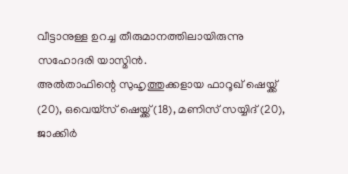വീട്ടാനുള്ള ഉറച്ച തീരുമാനത്തിലായിരുന്നു സഹോദരി യാസ്മിൻ.
അൽതാഫിന്റെ സുഹൃത്തുക്കളായ ഫാറൂഖ് ഷെയ്ക്ക് (20), ഒവെയ്സ് ഷെയ്ക്ക് (18), മണിസ് സയ്യിദ് (20), ജാക്കിർ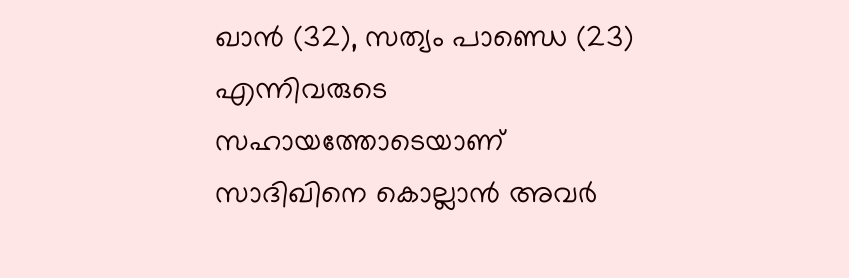ഖാൻ (32), സത്യം പാണ്ഡെ (23) എന്നിവരുടെ സഹായത്തോടെയാണ് സാദിഖിനെ കൊല്ലാൻ അവർ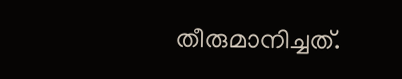തീരുമാനിച്ചത്.